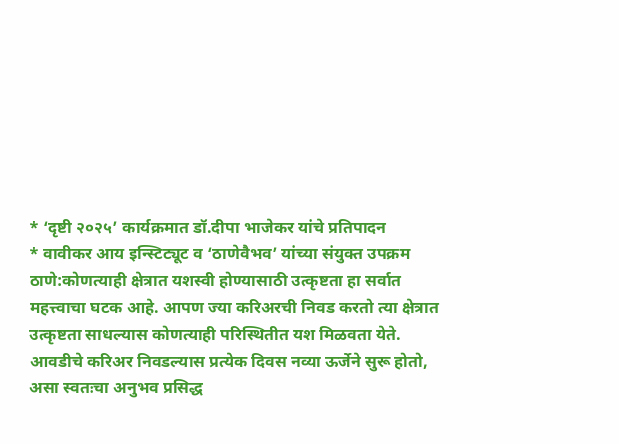* ‘दृष्टी २०२५’ कार्यक्रमात डॉ.दीपा भाजेकर यांचे प्रतिपादन
* वावीकर आय इन्स्टिट्यूट व ‘ठाणेवैभव’ यांच्या संयुक्त उपक्रम
ठाणे:कोणत्याही क्षेत्रात यशस्वी होण्यासाठी उत्कृष्टता हा सर्वात महत्त्वाचा घटक आहे. आपण ज्या करिअरची निवड करतो त्या क्षेत्रात उत्कृष्टता साधल्यास कोणत्याही परिस्थितीत यश मिळवता येते. आवडीचे करिअर निवडल्यास प्रत्येक दिवस नव्या ऊर्जेने सुरू होतो, असा स्वतःचा अनुभव प्रसिद्ध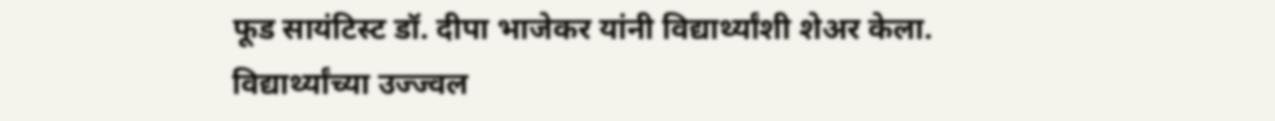फूड सायंटिस्ट डॉ. दीपा भाजेकर यांनी विद्यार्थ्यांशी शेअर केला.
विद्यार्थ्यांच्या उज्ज्वल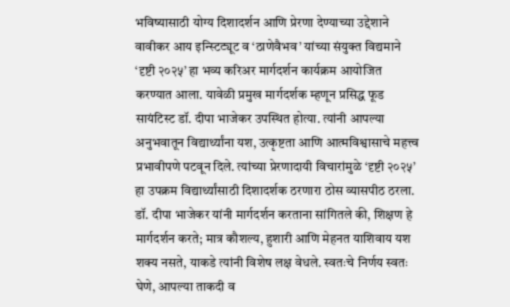भविष्यासाठी योग्य दिशादर्शन आणि प्रेरणा देण्याच्या उद्देशाने वावीकर आय इन्स्टिट्यूट व ‘ठाणेवैभव’ यांच्या संयुक्त विद्यमाने ‘दृष्टी २०२५’ हा भव्य करिअर मार्गदर्शन कार्यक्रम आयोजित करण्यात आला. यावेळी प्रमुख मार्गदर्शक म्हणून प्रसिद्ध फूड सायंटिस्ट डॉ. दीपा भाजेकर उपस्थित होत्या. त्यांनी आपल्या अनुभवातून विद्यार्थ्यांना यश, उत्कृष्टता आणि आत्मविश्वासाचे महत्त्व प्रभावीपणे पटवून दिले. त्यांच्या प्रेरणादायी विचारांमुळे ‘दृष्टी २०२५’ हा उपक्रम विद्यार्थ्यांसाठी दिशादर्शक ठरणारा ठोस व्यासपीठ ठरला.
डॉ. दीपा भाजेकर यांनी मार्गदर्शन करताना सांगितले की, शिक्षण हे मार्गदर्शन करते; मात्र कौशल्य, हुशारी आणि मेहनत याशिवाय यश शक्य नसते, याकडे त्यांनी विशेष लक्ष वेधले. स्वतःचे निर्णय स्वतः घेणे, आपल्या ताकदी व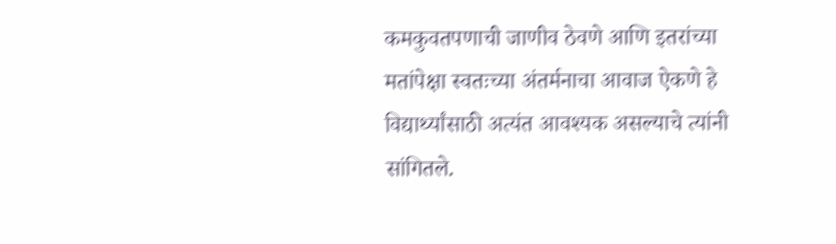कमकुवतपणाची जाणीव ठेवणे आणि इतरांच्या मतांपेक्षा स्वतःच्या अंतर्मनाचा आवाज ऐकणे हे विद्यार्थ्यांसाठी अत्यंत आवश्यक असल्याचे त्यांनी सांगितले.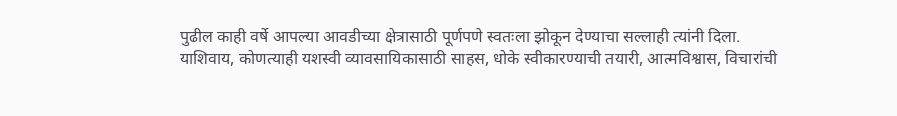पुढील काही वर्षे आपल्या आवडीच्या क्षेत्रासाठी पूर्णपणे स्वतःला झोकून देण्याचा सल्लाही त्यांनी दिला.
याशिवाय, कोणत्याही यशस्वी व्यावसायिकासाठी साहस, धोके स्वीकारण्याची तयारी, आत्मविश्वास, विचारांची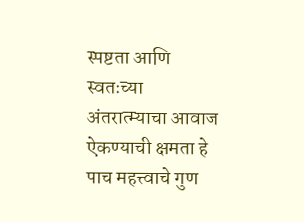स्पष्टता आणि स्वतःच्या अंतरात्म्याचा आवाज ऐकण्याची क्षमता हे पाच महत्त्वाचे गुण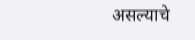असल्याचे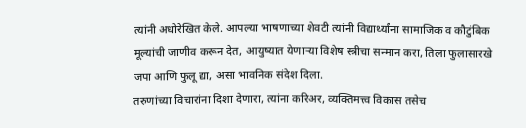त्यांनी अधोरेखित केले. आपल्या भाषणाच्या शेवटी त्यांनी विद्यार्थ्यांना सामाजिक व कौटुंबिक मूल्यांची जाणीव करून देत, आयुष्यात येणाऱ्या विशेष स्त्रीचा सन्मान करा, तिला फुलासारखे जपा आणि फुलू द्या, असा भावनिक संदेश दिला.
तरुणांच्या विचारांना दिशा देणारा, त्यांना करिअर, व्यक्तिमत्त्व विकास तसेच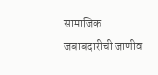सामाजिक जबाबदारीची जाणीव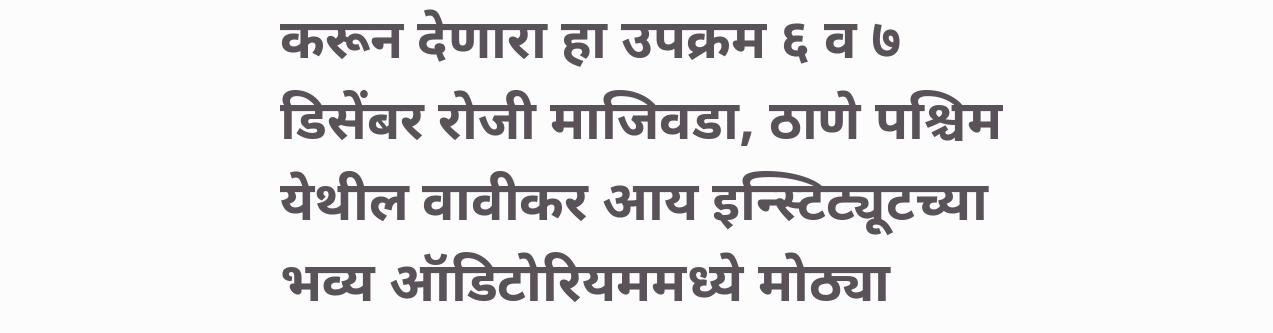करून देणारा हा उपक्रम ६ व ७ डिसेंबर रोजी माजिवडा, ठाणे पश्चिम येथील वावीकर आय इन्स्टिट्यूटच्या भव्य ऑडिटोरियममध्ये मोठ्या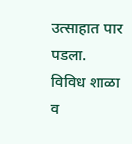उत्साहात पार पडला. विविध शाळा व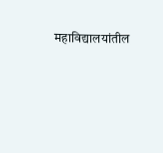महाविद्यालयांतील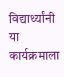विद्यार्थ्यांनी या कार्यक्रमाला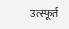उत्स्फूर्त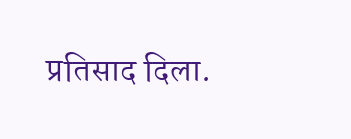प्रतिसाद दिला.